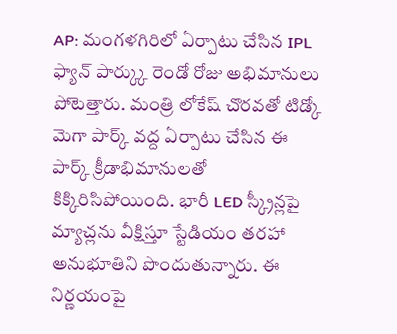AP: మంగళగిరిలో ఏర్పాటు చేసిన IPL ఫ్యాన్ పార్క్కు రెండో రోజు అభిమానులు పోటెత్తారు. మంత్రి లోకేష్ చొరవతో టిడ్కో మెగా పార్క్ వద్ద ఏర్పాటు చేసిన ఈ పార్క్ క్రీడాభిమానులతో కిక్కిరిసిపోయింది. భారీ LED స్క్రీన్లపై మ్యాచ్లను వీక్షిస్తూ స్టేడియం తరహా అనుభూతిని పొందుతున్నారు. ఈ నిర్ణయంపై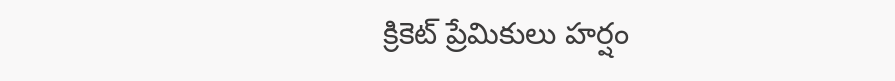క్రికెట్ ప్రేమికులు హర్షం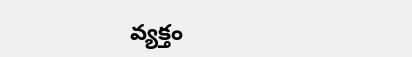వ్యక్తం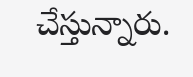చేస్తున్నారు.